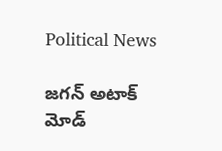Political News

జగన్ అటాక్ మోడ్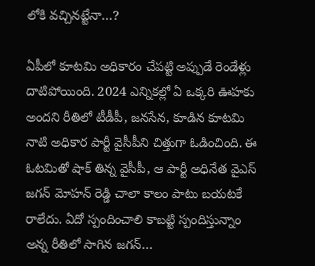లోకి వచ్చినట్టేనా…?

ఏపీలో కూటమి అధికారం చేపట్టి అప్పుడే రెండేళ్లు దాటిపోయింది. 2024 ఎన్నికల్లో ఏ ఒక్కరి ఊహకు అందని రీతిలో టీడీపీ, జనసేన, కూడిన కూటమి నాటి అధికార పార్టీ వైసీపీని చిత్తుగా ఓడించింది. ఈ ఓటమితో షాక్ తిన్న వైసీపీ, ఆ పార్టీ అధినేత వైఎస్ జగన్ మోహన్ రెడ్డి చాలా కాలం పాటు బయటకే రాలేదు. ఏదో స్పందించాలి కాబట్టి స్పందిస్తున్నాం అన్న రీతిలో సాగిన జగన్…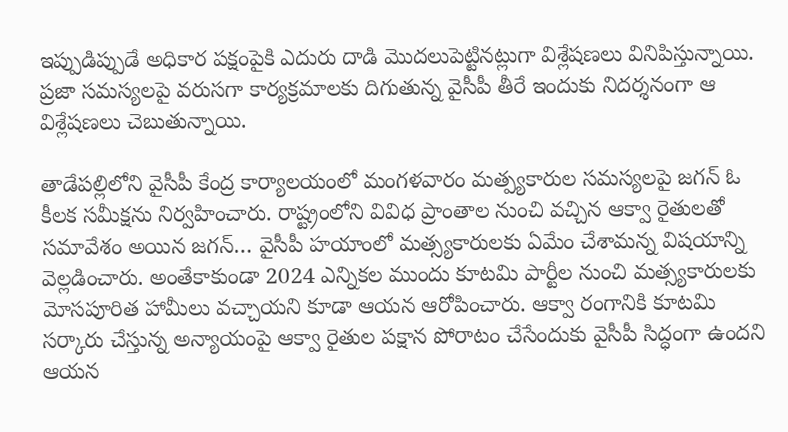ఇప్పుడిప్పుడే అధికార పక్షంపైకి ఎదురు దాడి మొదలుపెట్టినట్లుగా విశ్లేషణలు వినిపిస్తున్నాయి. ప్రజా సమస్యలపై వరుసగా కార్యక్రమాలకు దిగుతున్న వైసీపీ తీరే ఇందుకు నిదర్శనంగా ఆ విశ్లేషణలు చెబుతున్నాయి.

తాడేపల్లిలోని వైసీపీ కేంద్ర కార్యాలయంలో మంగళవారం మత్ప్యకారుల సమస్యలపై జగన్ ఓ కీలక సమీక్షను నిర్వహించారు. రాష్ట్రంలోని వివిధ ప్రాంతాల నుంచి వచ్చిన ఆక్వా రైతులతో సమావేశం అయిన జగన్… వైసీపీ హయాంలో మత్స్యకారులకు ఏమేం చేశామన్న విషయాన్ని వెల్లడించారు. అంతేకాకుండా 2024 ఎన్నికల ముందు కూటమి పార్టీల నుంచి మత్స్యకారులకు మోసపూరిత హామీలు వచ్చాయని కూడా ఆయన ఆరోపించారు. ఆక్వా రంగానికి కూటమి సర్కారు చేస్తున్న అన్యాయంపై ఆక్వా రైతుల పక్షాన పోరాటం చేసేందుకు వైసీపీ సిద్ధంగా ఉందని ఆయన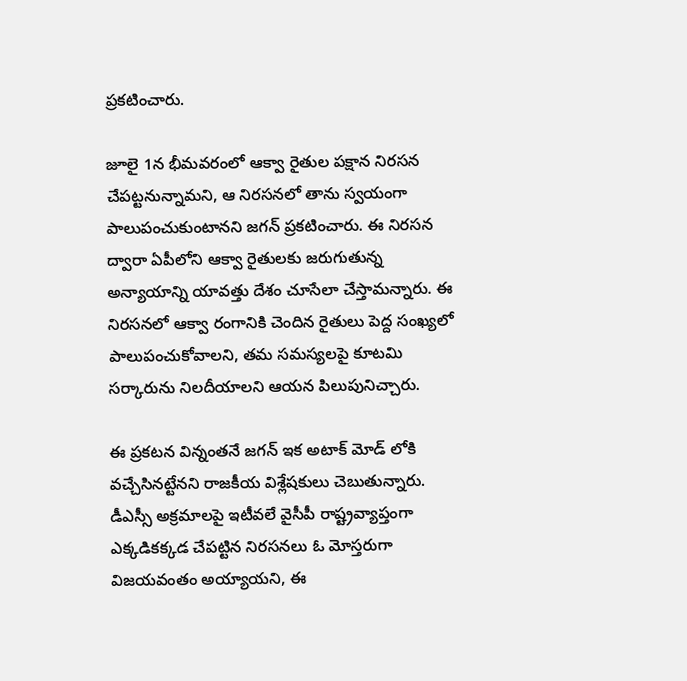ప్రకటించారు.

జూలై 1న భీమవరంలో ఆక్వా రైతుల పక్షాన నిరసన చేపట్టనున్నామని, ఆ నిరసనలో తాను స్వయంగా పాలుపంచుకుంటానని జగన్ ప్రకటించారు. ఈ నిరసన ద్వారా ఏపీలోని ఆక్వా రైతులకు జరుగుతున్న అన్యాయాన్ని యావత్తు దేశం చూసేలా చేస్తామన్నారు. ఈ నిరసనలో ఆక్వా రంగానికి చెందిన రైతులు పెద్ద సంఖ్యలో పాలుపంచుకోవాలని, తమ సమస్యలపై కూటమి సర్కారును నిలదీయాలని ఆయన పిలుపునిచ్చారు.

ఈ ప్రకటన విన్నంతనే జగన్ ఇక అటాక్ మోడ్ లోకి వచ్చేసినట్టేనని రాజకీయ విశ్లేషకులు చెబుతున్నారు. డీఎస్సీ అక్రమాలపై ఇటీవలే వైసీపీ రాష్ట్రవ్యాప్తంగా ఎక్కడికక్కడ చేపట్టిన నిరసనలు ఓ మోస్తరుగా విజయవంతం అయ్యాయని, ఈ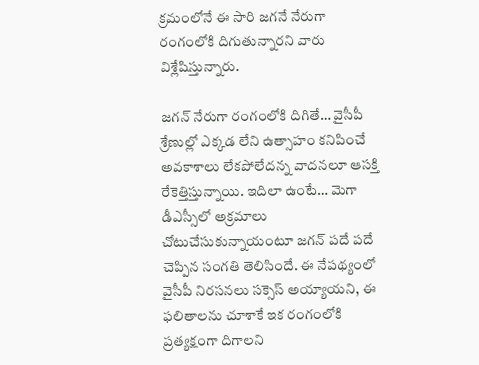క్రమంలోనే ఈ సారి జగనే నేరుగా రంగంలోకి దిగుతున్నారని వారు విశ్లేషిస్తున్నారు.

జగన్ నేరుగా రంగంలోకి దిగితే… వైసీపీ శ్రేణుల్లో ఎక్కడ లేని ఉత్సాహం కనిపించే అవకాశాలు లేకపోలేదన్న వాదనలూ ఆసక్తి రేకెత్తిస్తున్నాయి. ఇదిలా ఉంటే… మెగా డీఎస్సీలో అక్రమాలు చోటుచేసుకున్నాయంటూ జగన్ పదే పదే చెప్పిన సంగతి తెలిసిందే. ఈ నేపథ్యంలో వైసీపీ నిరసనలు సక్సెస్ అయ్యాయని, ఈ ఫలితాలను చూశాకే ఇక రంగంలోకి ప్రత్యక్షంగా దిగాలని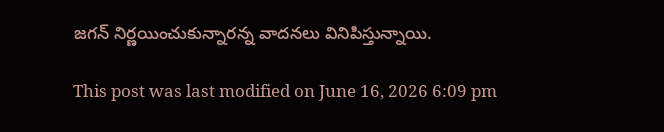జగన్ నిర్ణయించుకున్నారన్న వాదనలు వినిపిస్తున్నాయి.

This post was last modified on June 16, 2026 6:09 pm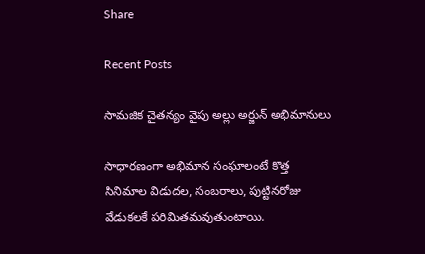Share

Recent Posts

సామజిక చైతన్యం వైపు అల్లు అర్జున్ అభిమానులు

సాధారణంగా అభిమాన సంఘాలంటే కొత్త సినిమాల విడుదల, సంబరాలు, పుట్టినరోజు వేడుకలకే పరిమితమవుతుంటాయి.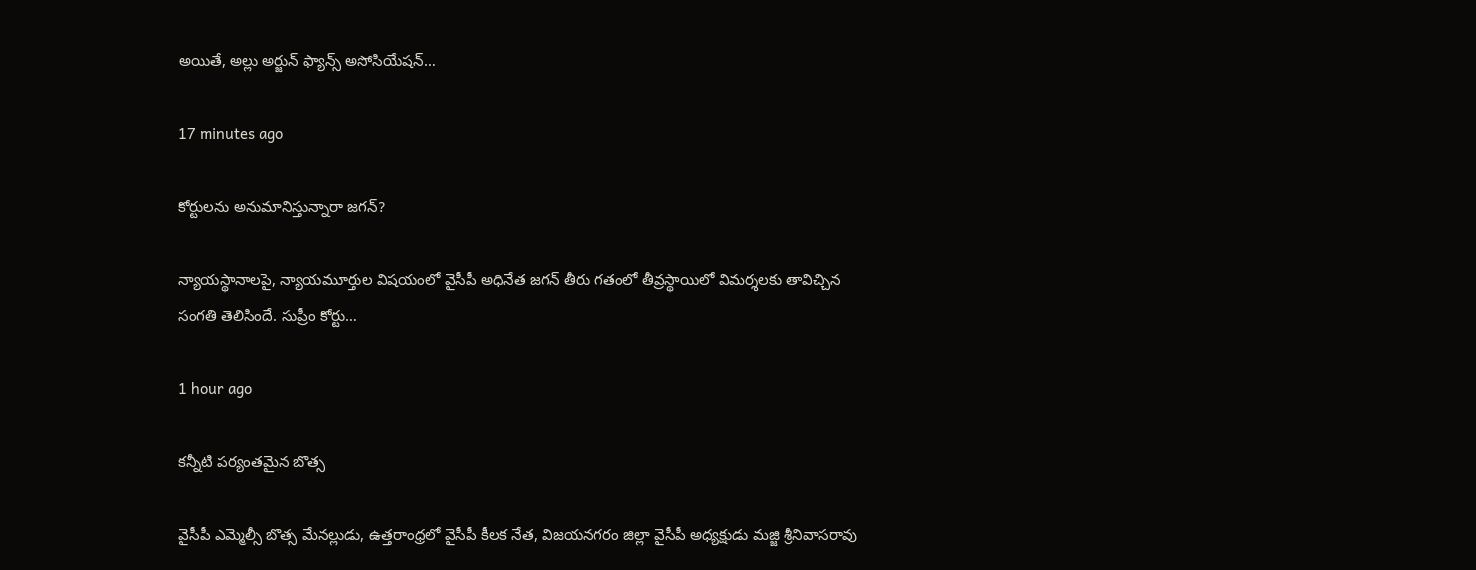అయితే, అల్లు అర్జున్ ఫ్యాన్స్ అసోసియేషన్…

17 minutes ago

కోర్టులను అనుమానిస్తున్నారా జగన్?

న్యాయస్థానాలపై, న్యాయమూర్తుల విషయంలో వైసీపీ అధినేత జగన్ తీరు గతంలో తీవ్రస్థాయిలో విమర్శలకు తావిచ్చిన సంగతి తెలిసిందే. సుప్రీం కోర్టు…

1 hour ago

కన్నీటి పర్యంతమైన బొత్స

వైసీపీ ఎమ్మెల్సీ బొత్స మేనల్లుడు, ఉత్తరాంధ్రలో వైసీపీ కీలక నేత, విజయనగరం జిల్లా వైసీపీ అధ్యక్షుడు మజ్జి శ్రీనివాసరావు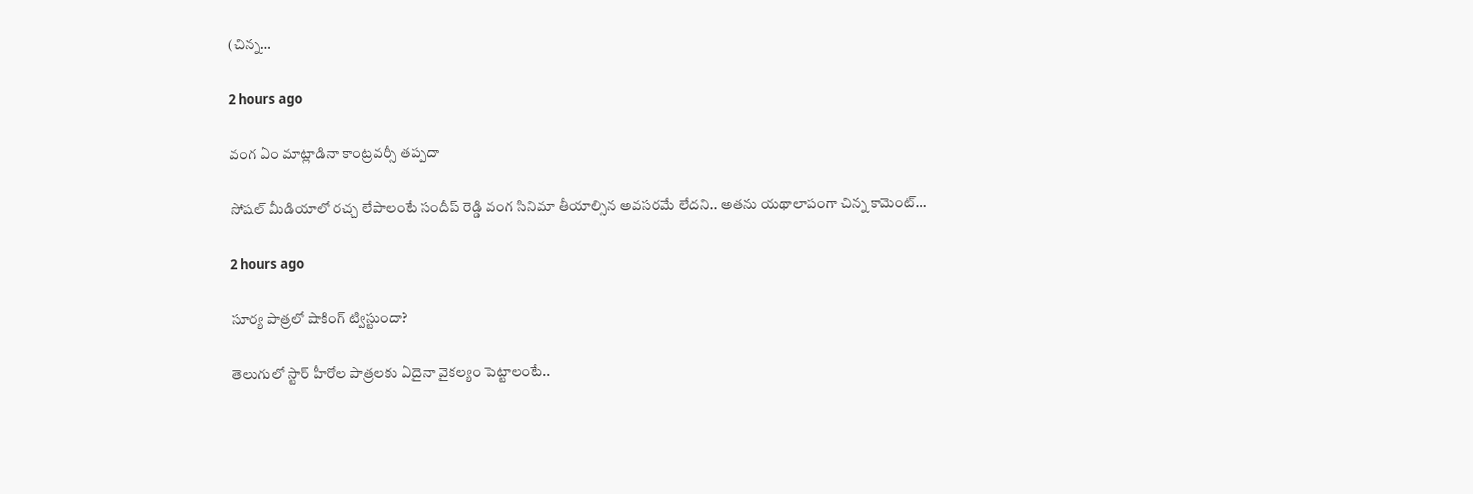(చిన్న…

2 hours ago

వంగ ఏం మాట్లాడినా కాంట్రవర్సీ తప్పదా

సోషల్ మీడియాలో రచ్చ లేపాలంటే సందీప్ రెడ్డి వంగ సినిమా తీయాల్సిన అవసరమే లేదని.. అతను యథాలాపంగా చిన్న కామెంట్…

2 hours ago

సూర్య పాత్రలో షాకింగ్ ట్విస్టుందా?

తెలుగులో స్టార్ హీరోల పాత్రలకు ఏదైనా వైకల్యం పెట్టాలంటే..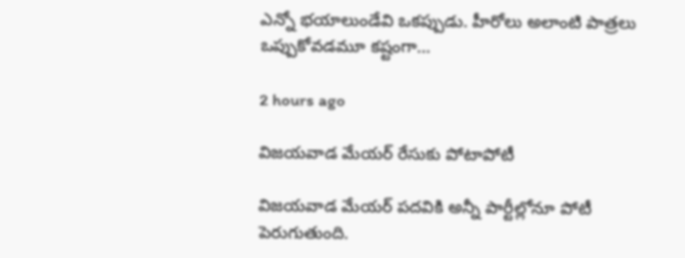ఎన్నో భయాలుండేవి ఒకప్పుడు. హీరోలు అలాంటి పాత్రలు ఒప్పుకోవడమూ కష్టంగా…

2 hours ago

విజయవాడ మేయర్ రేసుకు పోటాపోటీ

విజయవాడ మేయర్ పదవికి అన్నీ పార్టీల్లోనూ పోటీ పెరుగుతుంది.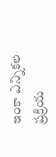ఇంకా ఎన్నికల ప్రక్రియ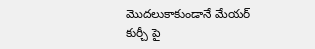మొదలుకాకుండానే మేయర్ కుర్చీ పై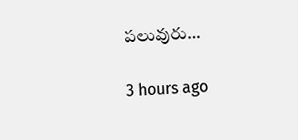పలువురు…

3 hours ago